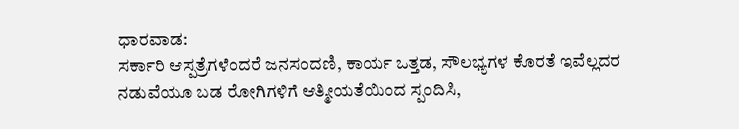ಧಾರವಾಡ:
ಸರ್ಕಾರಿ ಆಸ್ಪತ್ರೆಗಳೆಂದರೆ ಜನಸಂದಣಿ, ಕಾರ್ಯ ಒತ್ತಡ, ಸೌಲಭ್ಯಗಳ ಕೊರತೆ ಇವೆಲ್ಲದರ ನಡುವೆಯೂ ಬಡ ರೋಗಿಗಳಿಗೆ ಆತ್ಮೀಯತೆಯಿಂದ ಸ್ಪಂದಿಸಿ,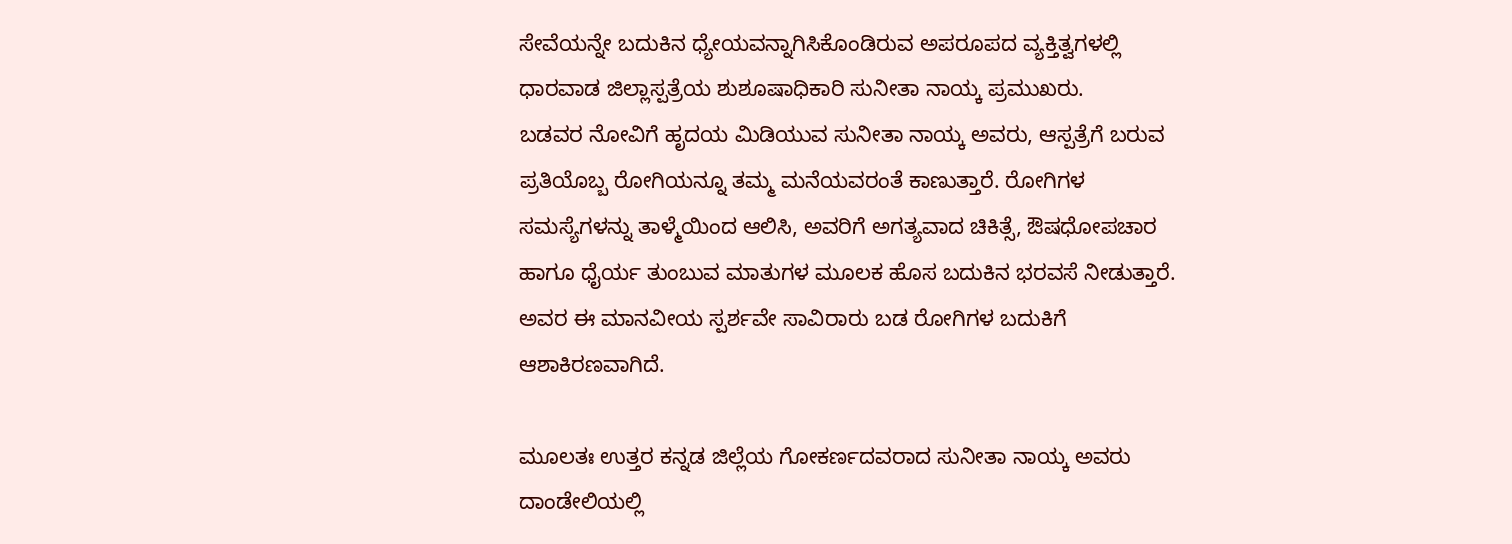ಸೇವೆಯನ್ನೇ ಬದುಕಿನ ಧ್ಯೇಯವನ್ನಾಗಿಸಿಕೊಂಡಿರುವ ಅಪರೂಪದ ವ್ಯಕ್ತಿತ್ವಗಳಲ್ಲಿ ಧಾರವಾಡ ಜಿಲ್ಲಾಸ್ಪತ್ರೆಯ ಶುಶೂಷಾಧಿಕಾರಿ ಸುನೀತಾ ನಾಯ್ಕ ಪ್ರಮುಖರು.
ಬಡವರ ನೋವಿಗೆ ಹೃದಯ ಮಿಡಿಯುವ ಸುನೀತಾ ನಾಯ್ಕ ಅವರು, ಆಸ್ಪತ್ರೆಗೆ ಬರುವ ಪ್ರತಿಯೊಬ್ಬ ರೋಗಿಯನ್ನೂ ತಮ್ಮ ಮನೆಯವರಂತೆ ಕಾಣುತ್ತಾರೆ. ರೋಗಿಗಳ ಸಮಸ್ಯೆಗಳನ್ನು ತಾಳ್ಮೆಯಿಂದ ಆಲಿಸಿ, ಅವರಿಗೆ ಅಗತ್ಯವಾದ ಚಿಕಿತ್ಸೆ, ಔಷಧೋಪಚಾರ ಹಾಗೂ ಧೈರ್ಯ ತುಂಬುವ ಮಾತುಗಳ ಮೂಲಕ ಹೊಸ ಬದುಕಿನ ಭರವಸೆ ನೀಡುತ್ತಾರೆ. ಅವರ ಈ ಮಾನವೀಯ ಸ್ಪರ್ಶವೇ ಸಾವಿರಾರು ಬಡ ರೋಗಿಗಳ ಬದುಕಿಗೆ ಆಶಾಕಿರಣವಾಗಿದೆ.

ಮೂಲತಃ ಉತ್ತರ ಕನ್ನಡ ಜಿಲ್ಲೆಯ ಗೋಕರ್ಣದವರಾದ ಸುನೀತಾ ನಾಯ್ಕ ಅವರು ದಾಂಡೇಲಿಯಲ್ಲಿ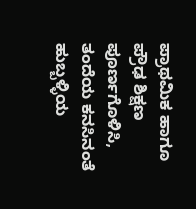ಪ್ರಾಥಮಿಕ ಹಾಗೂ ಪ್ರೌಢ ಶಿಕ್ಷಣ ಪೂರ್ಣಗೊಳಿಸಿ, ತಂದೆಯ ಕನಸಿನಂತೆ ಹುಬ್ಬಳ್ಳಿಯ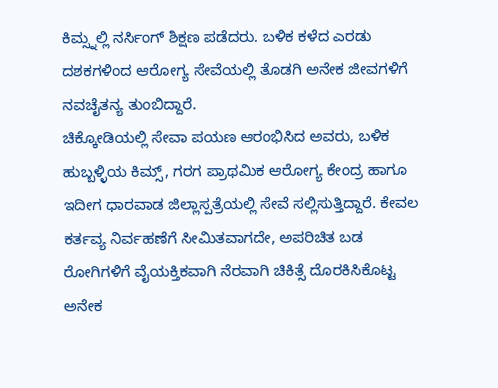ಕಿಮ್ಸ್ನಲ್ಲಿ ನರ್ಸಿಂಗ್ ಶಿಕ್ಷಣ ಪಡೆದರು. ಬಳಿಕ ಕಳೆದ ಎರಡು ದಶಕಗಳಿಂದ ಆರೋಗ್ಯ ಸೇವೆಯಲ್ಲಿ ತೊಡಗಿ ಅನೇಕ ಜೀವಗಳಿಗೆ ನವಚೈತನ್ಯ ತುಂಬಿದ್ದಾರೆ.
ಚಿಕ್ಕೋಡಿಯಲ್ಲಿ ಸೇವಾ ಪಯಣ ಆರಂಭಿಸಿದ ಅವರು, ಬಳಿಕ ಹುಬ್ಬಳ್ಳಿಯ ಕಿಮ್ಸ್, ಗರಗ ಪ್ರಾಥಮಿಕ ಆರೋಗ್ಯ ಕೇಂದ್ರ ಹಾಗೂ ಇದೀಗ ಧಾರವಾಡ ಜಿಲ್ಲಾಸ್ಪತ್ರೆಯಲ್ಲಿ ಸೇವೆ ಸಲ್ಲಿಸುತ್ತಿದ್ದಾರೆ. ಕೇವಲ ಕರ್ತವ್ಯ ನಿರ್ವಹಣೆಗೆ ಸೀಮಿತವಾಗದೇ, ಅಪರಿಚಿತ ಬಡ ರೋಗಿಗಳಿಗೆ ವೈಯಕ್ತಿಕವಾಗಿ ನೆರವಾಗಿ ಚಿಕಿತ್ಸೆ ದೊರಕಿಸಿಕೊಟ್ಟ ಅನೇಕ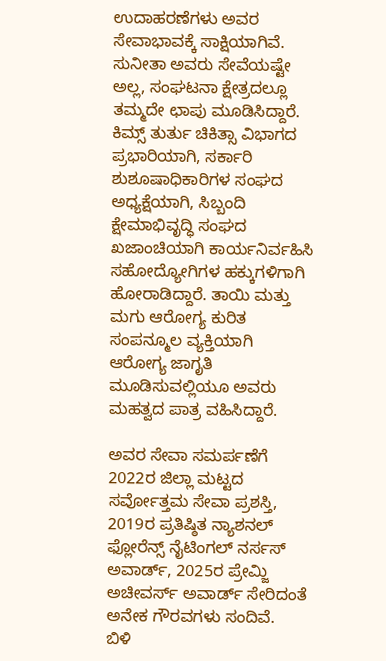ಉದಾಹರಣೆಗಳು ಅವರ ಸೇವಾಭಾವಕ್ಕೆ ಸಾಕ್ಷಿಯಾಗಿವೆ.
ಸುನೀತಾ ಅವರು ಸೇವೆಯಷ್ಟೇ ಅಲ್ಲ, ಸಂಘಟನಾ ಕ್ಷೇತ್ರದಲ್ಲೂ ತಮ್ಮದೇ ಛಾಪು ಮೂಡಿಸಿದ್ದಾರೆ. ಕಿಮ್ಸ್ ತುರ್ತು ಚಿಕಿತ್ಸಾ ವಿಭಾಗದ ಪ್ರಭಾರಿಯಾಗಿ, ಸರ್ಕಾರಿ ಶುಶೂಷಾಧಿಕಾರಿಗಳ ಸಂಘದ ಅಧ್ಯಕ್ಷೆಯಾಗಿ, ಸಿಬ್ಬಂದಿ ಕ್ಷೇಮಾಭಿವೃದ್ಧಿ ಸಂಘದ ಖಜಾಂಚಿಯಾಗಿ ಕಾರ್ಯನಿರ್ವಹಿಸಿ ಸಹೋದ್ಯೋಗಿಗಳ ಹಕ್ಕುಗಳಿಗಾಗಿ ಹೋರಾಡಿದ್ದಾರೆ. ತಾಯಿ ಮತ್ತು ಮಗು ಆರೋಗ್ಯ ಕುರಿತ ಸಂಪನ್ಮೂಲ ವ್ಯಕ್ತಿಯಾಗಿ ಆರೋಗ್ಯ ಜಾಗೃತಿ ಮೂಡಿಸುವಲ್ಲಿಯೂ ಅವರು ಮಹತ್ವದ ಪಾತ್ರ ವಹಿಸಿದ್ದಾರೆ.

ಅವರ ಸೇವಾ ಸಮರ್ಪಣೆಗೆ 2022ರ ಜಿಲ್ಲಾ ಮಟ್ಟದ ಸರ್ವೋತ್ತಮ ಸೇವಾ ಪ್ರಶಸ್ತಿ, 2019ರ ಪ್ರತಿಷ್ಠಿತ ನ್ಯಾಶನಲ್ ಫ್ಲೋರೆನ್ಸ್ ನೈಟಿಂಗಲ್ ನರ್ಸಸ್ ಅವಾರ್ಡ್, 2025ರ ಪ್ರೇಮ್ಜಿ ಅಚೀವರ್ಸ್ ಅವಾರ್ಡ್ ಸೇರಿದಂತೆ ಅನೇಕ ಗೌರವಗಳು ಸಂದಿವೆ.
ಬಿಳಿ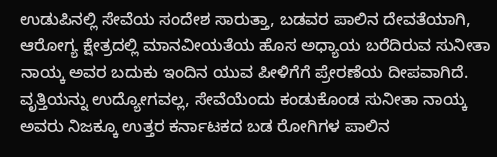ಉಡುಪಿನಲ್ಲಿ ಸೇವೆಯ ಸಂದೇಶ ಸಾರುತ್ತಾ, ಬಡವರ ಪಾಲಿನ ದೇವತೆಯಾಗಿ, ಆರೋಗ್ಯ ಕ್ಷೇತ್ರದಲ್ಲಿ ಮಾನವೀಯತೆಯ ಹೊಸ ಅಧ್ಯಾಯ ಬರೆದಿರುವ ಸುನೀತಾ ನಾಯ್ಕ ಅವರ ಬದುಕು ಇಂದಿನ ಯುವ ಪೀಳಿಗೆಗೆ ಪ್ರೇರಣೆಯ ದೀಪವಾಗಿದೆ.
ವೃತ್ತಿಯನ್ನು ಉದ್ಯೋಗವಲ್ಲ, ಸೇವೆಯೆಂದು ಕಂಡುಕೊಂಡ ಸುನೀತಾ ನಾಯ್ಕ ಅವರು ನಿಜಕ್ಕೂ ಉತ್ತರ ಕರ್ನಾಟಕದ ಬಡ ರೋಗಿಗಳ ಪಾಲಿನ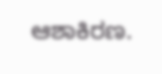ಆಶಾಕಿರಣ.